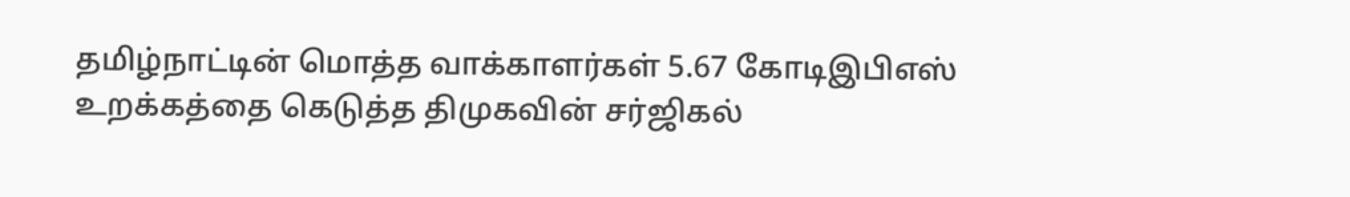தமிழ்நாட்டின் மொத்த வாக்காளர்கள் 5.67 கோடிஇபிஎஸ் உறக்கத்தை கெடுத்த திமுகவின் சர்ஜிகல்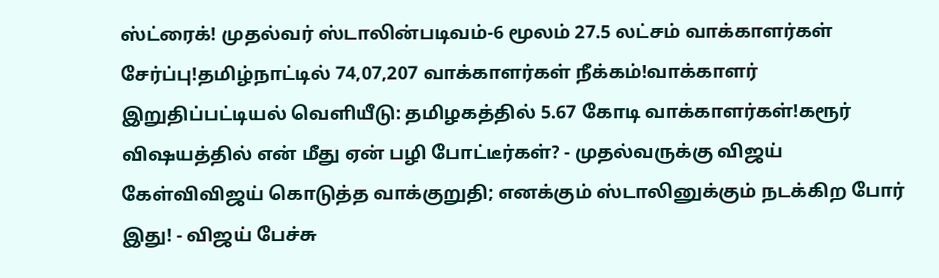ஸ்ட்ரைக்! முதல்வர் ஸ்டாலின்படிவம்-6 மூலம் 27.5 லட்சம் வாக்காளர்கள் சேர்ப்பு!தமிழ்நாட்டில் 74,07,207 வாக்காளர்கள் நீக்கம்!வாக்காளர் இறுதிப்பட்டியல் வெளியீடு: தமிழகத்தில் 5.67 கோடி வாக்காளர்கள்!கரூர் விஷயத்தில் என் மீது ஏன் பழி போட்டீர்கள்? - முதல்வருக்கு விஜய் கேள்விவிஜய் கொடுத்த வாக்குறுதி; எனக்கும் ஸ்டாலினுக்கும் நடக்கிற போர் இது! - விஜய் பேச்சு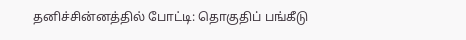தனிச்சின்னத்தில் போட்டி: தொகுதிப் பங்கீடு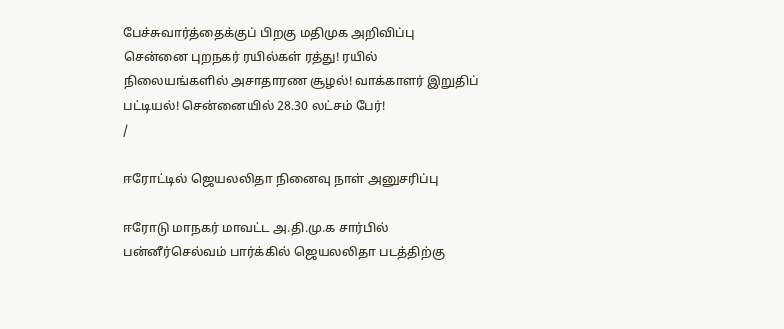பேச்சுவார்த்தைக்குப் பிறகு மதிமுக அறிவிப்பு சென்னை புறநகர் ரயில்கள் ரத்து! ரயில் நிலையங்களில் அசாதாரண சூழல்! வாக்காளர் இறுதிப் பட்டியல்! சென்னையில் 28.30 லட்சம் பேர்!
/

ஈரோட்டில் ஜெயலலிதா நினைவு நாள் அனுசரிப்பு

ஈரோடு மாநகர் மாவட்ட அ.தி.மு.க சார்பில் பன்னீர்செல்வம் பார்க்கில் ஜெயலலிதா படத்திற்கு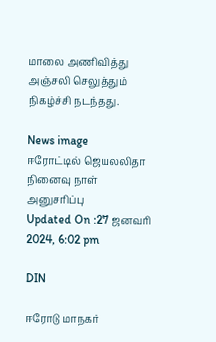மாலை அணிவித்து அஞ்சலி செலுத்தும் நிகழ்ச்சி நடந்தது.

News image
ஈரோட்டில் ஜெயலலிதா நினைவு நாள் அனுசரிப்பு
Updated On :27 ஜனவரி 2024, 6:02 pm

DIN

ஈரோடு மாநகர்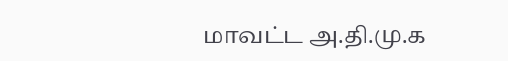மாவட்ட அ.தி.மு.க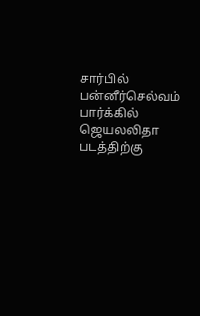சார்பில் பன்னீர்செல்வம் பார்க்கில் ஜெயலலிதா படத்திற்கு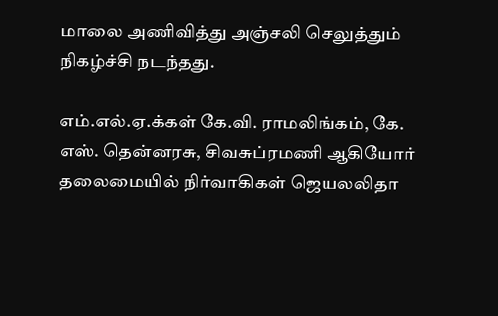மாலை அணிவித்து அஞ்சலி செலுத்தும் நிகழ்ச்சி நடந்தது.

எம்.எல்.ஏ.க்கள் கே.வி. ராமலிங்கம், கே. எஸ். தென்னரசு, சிவசுப்ரமணி ஆகியோர் தலைமையில் நிர்வாகிகள் ஜெயலலிதா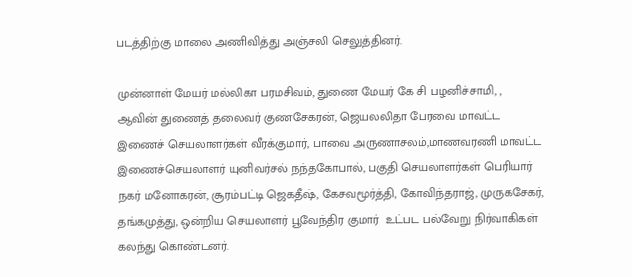படத்திற்கு மாலை அணிவித்து அஞ்சலி செலுத்தினர்.

முன்னாள் மேயர் மல்லிகா பரமசிவம், துணை மேயர் கே சி பழனிச்சாமி, , ஆவின் துணைத் தலைவர் குணசேகரன், ஜெயலலிதா பேரவை மாவட்ட இணைச் செயலாளர்கள் வீரக்குமார், பாவை அருணாசலம்,மாணவரணி மாவட்ட இணைச்செயலாளர் யுனிவர்சல் நந்தகோபால், பகுதி செயலாளர்கள் பெரியார் நகர் மனோகரன், சூரம்பட்டி ஜெகதீஷ், கேசவமூர்த்தி, கோவிந்தராஜ், முருகசேகர், தங்கமுத்து, ஒன்றிய செயலாளர் பூவேந்திர குமார்  உட்பட பல்வேறு நிர்வாகிகள் கலந்து கொண்டனர்.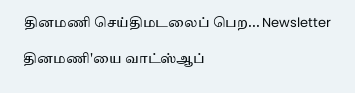தினமணி செய்திமடலைப் பெற... Newsletter

தினமணி'யை வாட்ஸ்ஆப்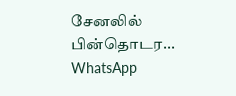சேனலில் பின்தொடர... WhatsApp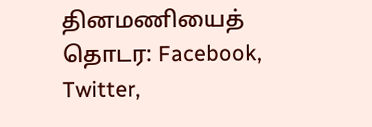தினமணியைத் தொடர: Facebook, Twitter,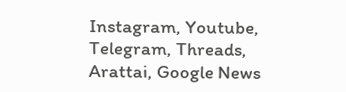Instagram, Youtube, Telegram, Threads, Arattai, Google News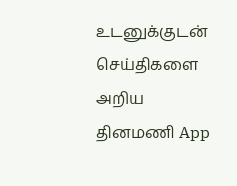உடனுக்குடன் செய்திகளை அறிய தினமணி App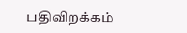பதிவிறக்கம்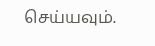செய்யவும்.